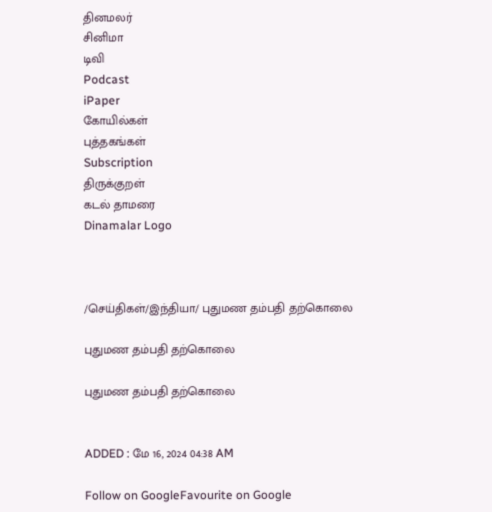தினமலர்
சினிமா
டிவி
Podcast
iPaper
கோயில்கள்
புத்தகங்கள்
Subscription
திருக்குறள்
கடல் தாமரை
Dinamalar Logo



/செய்திகள்/இந்தியா/ புதுமண தம்பதி தற்கொலை

புதுமண தம்பதி தற்கொலை

புதுமண தம்பதி தற்கொலை


ADDED : மே 16, 2024 04:38 AM

Follow on GoogleFavourite on Google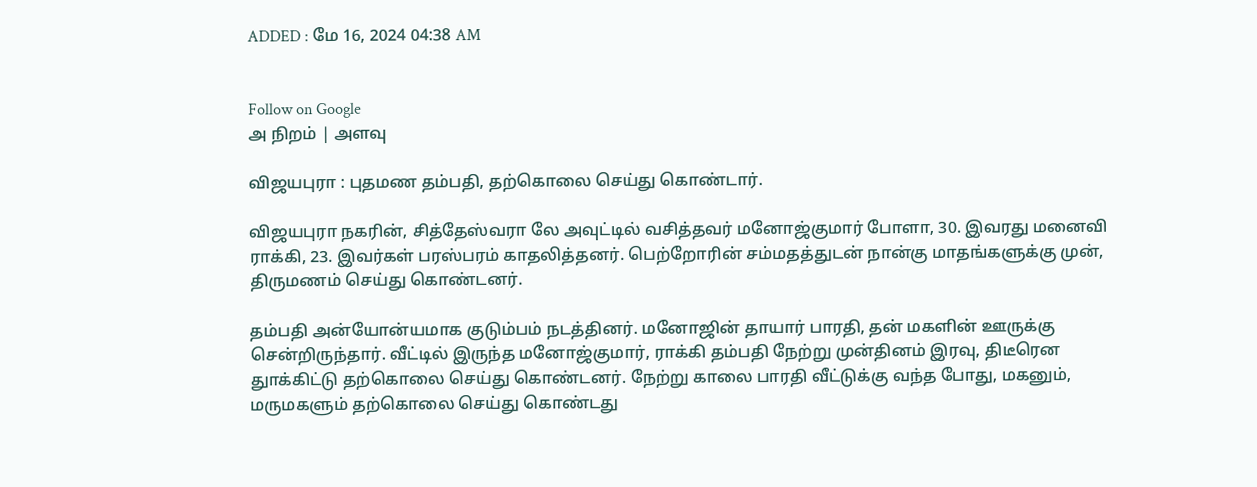ADDED : மே 16, 2024 04:38 AM


Follow on Google
அ நிறம் | அளவு

விஜயபுரா : புதமண தம்பதி, தற்கொலை செய்து கொண்டார்.

விஜயபுரா நகரின், சித்தேஸ்வரா லே அவுட்டில் வசித்தவர் மனோஜ்குமார் போளா, 30. இவரது மனைவி ராக்கி, 23. இவர்கள் பரஸ்பரம் காதலித்தனர். பெற்றோரின் சம்மதத்துடன் நான்கு மாதங்களுக்கு முன், திருமணம் செய்து கொண்டனர்.

தம்பதி அன்யோன்யமாக குடும்பம் நடத்தினர். மனோஜின் தாயார் பாரதி, தன் மகளின் ஊருக்கு சென்றிருந்தார். வீட்டில் இருந்த மனோஜ்குமார், ராக்கி தம்பதி நேற்று முன்தினம் இரவு, திடீரென துாக்கிட்டு தற்கொலை செய்து கொண்டனர். நேற்று காலை பாரதி வீட்டுக்கு வந்த போது, மகனும், மருமகளும் தற்கொலை செய்து கொண்டது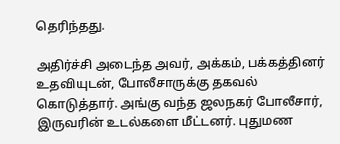தெரிந்தது.

அதிர்ச்சி அடைந்த அவர், அக்கம், பக்கத்தினர் உதவியுடன், போலீசாருக்கு தகவல் கொடுத்தார். அங்கு வந்த ஜலநகர் போலீசார், இருவரின் உடல்களை மீட்டனர். புதுமண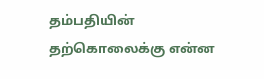தம்பதியின் தற்கொலைக்கு என்ன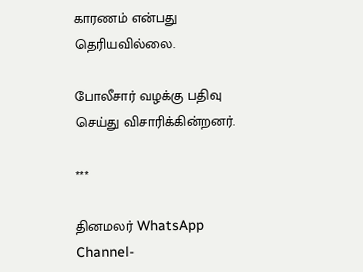காரணம் என்பது தெரியவில்லை.

போலீசார் வழக்கு பதிவு செய்து விசாரிக்கின்றனர்.

***

தினமலர் WhatsApp Channel-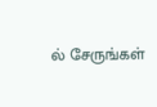ல் சேருங்கள்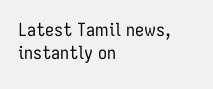Latest Tamil news, instantly on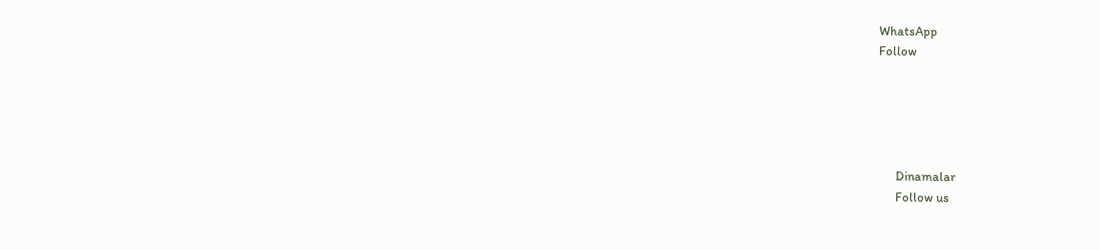WhatsApp
Follow





      Dinamalar
      Follow us